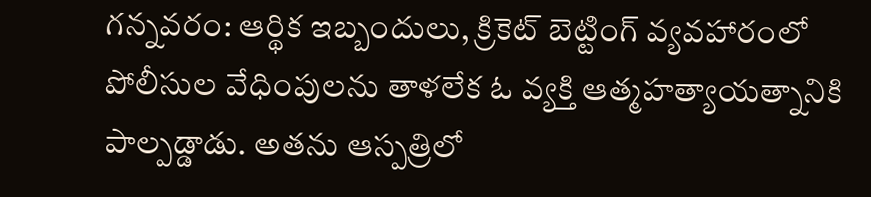గన్నవరం: ఆర్థిక ఇబ్బందులు, క్రికెట్ బెట్టింగ్ వ్యవహారంలో పోలీసుల వేధింపులను తాళలేక ఓ వ్యక్తి ఆత్మహత్యాయత్నానికి పాల్పడ్డాడు. అతను ఆస్పత్రిలో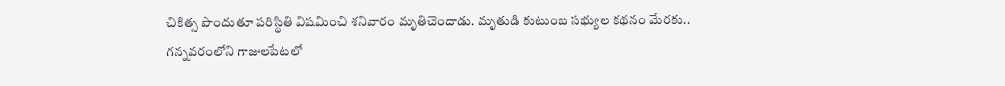చికిత్స పొందుతూ పరిస్థితి విషమించి శనివారం మృతిచెందాడు. మృతుడి కుటుంబ సభ్యుల కథనం మేరకు.. గన్నవరంలోని గాజులపేటలో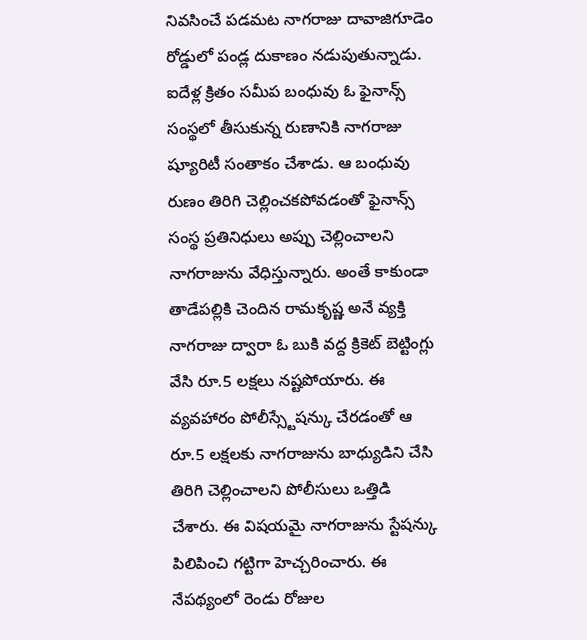నివసించే పడమట నాగరాజు దావాజిగూడెం రోడ్డులో పండ్ల దుకాణం నడుపుతున్నాడు. ఐదేళ్ల క్రితం సమీప బంధువు ఓ ఫైనాన్స్ సంస్థలో తీసుకున్న రుణానికి నాగరాజు ష్యూరిటీ సంతాకం చేశాడు. ఆ బంధువు రుణం తిరిగి చెల్లించకపోవడంతో ఫైనాన్స్ సంస్థ ప్రతినిధులు అప్పు చెల్లించాలని నాగరాజును వేధిస్తున్నారు. అంతే కాకుండా తాడేపల్లికి చెందిన రామకృష్ణ అనే వ్యక్తి నాగరాజు ద్వారా ఓ బుకి వద్ద క్రికెట్ బెట్టింగ్లు వేసి రూ.5 లక్షలు నష్టపోయారు. ఈ వ్యవహారం పోలీస్స్టేషన్కు చేరడంతో ఆ రూ.5 లక్షలకు నాగరాజును బాధ్యుడిని చేసి తిరిగి చెల్లించాలని పోలీసులు ఒత్తిడి చేశారు. ఈ విషయమై నాగరాజును స్టేషన్కు పిలిపించి గట్టిగా హెచ్చరించారు. ఈ నేపథ్యంలో రెండు రోజుల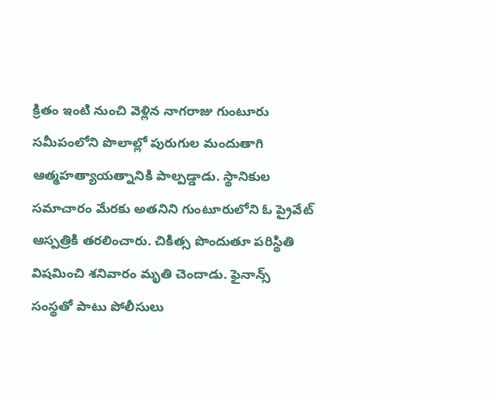క్రితం ఇంటి నుంచి వెళ్లిన నాగరాజు గుంటూరు సమీపంలోని పొలాల్లో పురుగుల మందుతాగి ఆత్మహత్యాయత్నానికి పాల్పడ్డాడు. స్థానికుల సమాచారం మేరకు అతనిని గుంటూరులోని ఓ ప్రైవేట్ ఆస్పత్రికి తరలించారు. చికిత్స పొందుతూ పరిస్థితి విషమించి శనివారం మృతి చెందాడు. ఫైనాన్స్ సంస్థతో పాటు పోలీసులు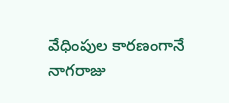వేధింపుల కారణంగానే నాగరాజు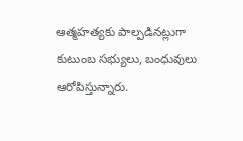ఆత్మహత్యకు పాల్పడినట్లుగా కుటుంబ సభ్యులు, బంధువులు ఆరోపిస్తున్నారు.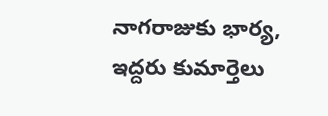నాగరాజుకు భార్య, ఇద్దరు కుమార్తెలు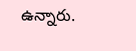ఉన్నారు.